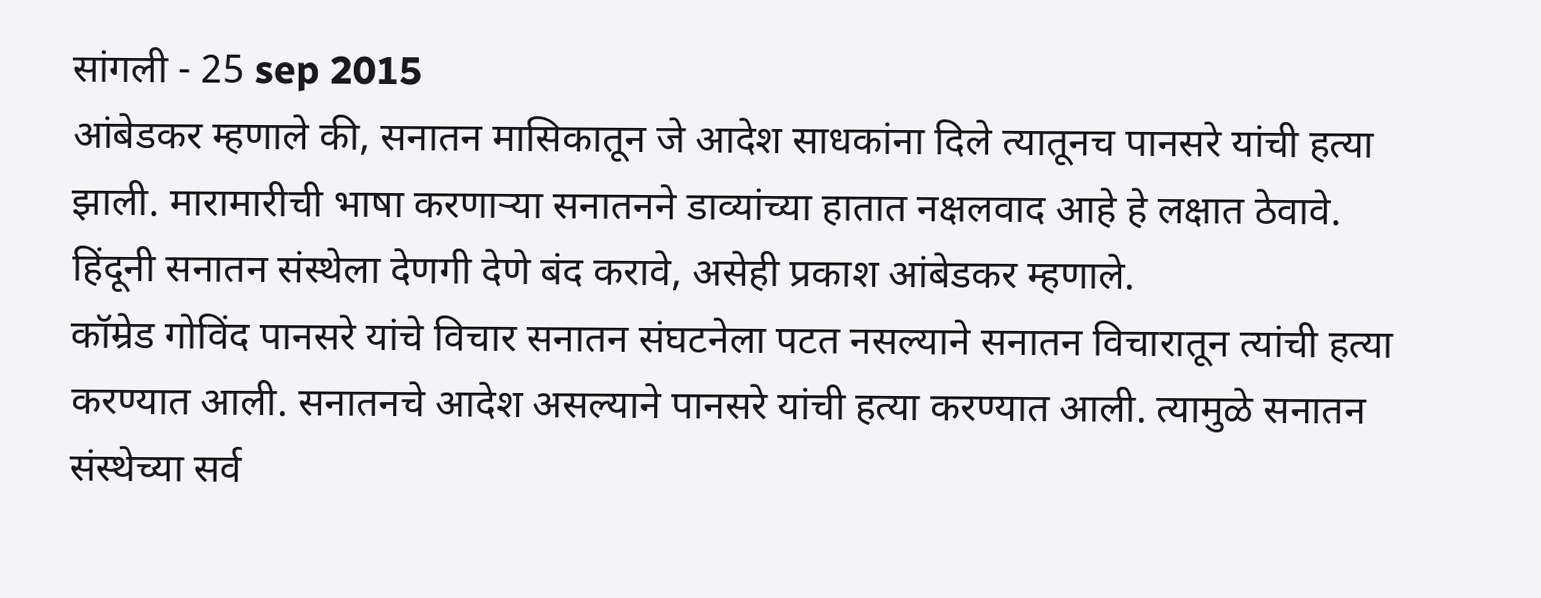सांगली - 25 sep 2015
आंबेडकर म्हणाले की, सनातन मासिकातून जे आदेश साधकांना दिले त्यातूनच पानसरे यांची हत्या झाली. मारामारीची भाषा करणाऱ्या सनातनने डाव्यांच्या हातात नक्षलवाद आहे हे लक्षात ठेवावे. हिंदूनी सनातन संस्थेला देणगी देणे बंद करावे, असेही प्रकाश आंबेडकर म्हणाले.
कॉम्रेड गोविंद पानसरे यांचे विचार सनातन संघटनेला पटत नसल्याने सनातन विचारातून त्यांची हत्या करण्यात आली. सनातनचे आदेश असल्याने पानसरे यांची हत्या करण्यात आली. त्यामुळे सनातन संस्थेच्या सर्व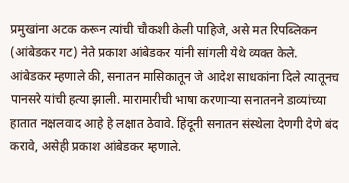प्रमुखांना अटक करून त्यांची चौकशी केली पाहिजे, असे मत रिपब्लिकन (आंबेडकर गट) नेते प्रकाश आंबेडकर यांनी सांगली येथे व्यक्त केले.
आंबेडकर म्हणाले की, सनातन मासिकातून जे आदेश साधकांना दिले त्यातूनच पानसरे यांची हत्या झाली. मारामारीची भाषा करणाऱ्या सनातनने डाव्यांच्या हातात नक्षलवाद आहे हे लक्षात ठेवावे. हिंदूनी सनातन संस्थेला देणगी देणे बंद करावे, असेही प्रकाश आंबेडकर म्हणाले.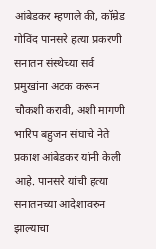आंबेडकर म्हणाले की, कॉम्रेड गोविंद पानसरे हत्या प्रकरणी सनातन संस्थेच्या सर्व प्रमुखांना अटक करून चौकशी करावी, अशी मागणी भारिप बहुजन संघाचे नेते प्रकाश आंबेडकर यांनी केली आहे. पानसरे यांची हत्या सनातनच्या आदेशावरुन झाल्याचा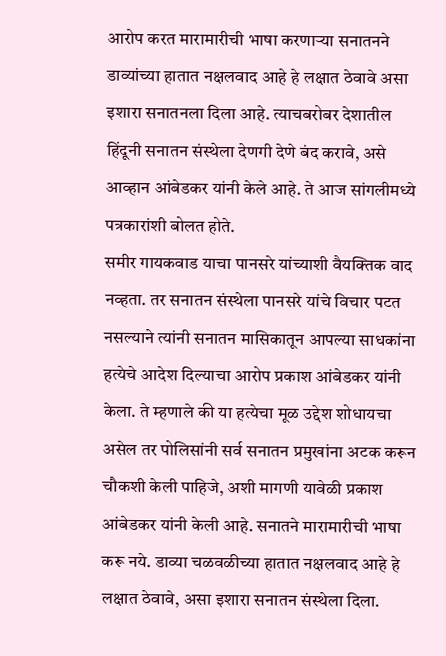आरोप करत मारामारीची भाषा करणाऱ्या सनातनने डाव्यांच्या हातात नक्षलवाद आहे हे लक्षात ठेवावे असा इशारा सनातनला दिला आहे. त्याचबरोबर देशातील हिंदूनी सनातन संस्थेला देणगी देणे बंद करावे, असे आव्हान आंबेडकर यांनी केले आहे. ते आज सांगलीमध्ये पत्रकारांशी बोलत होते.
समीर गायकवाड याचा पानसरे यांच्याशी वैयक्तिक वाद नव्हता. तर सनातन संस्थेला पानसरे यांचे विचार पटत नसल्याने त्यांनी सनातन मासिकातून आपल्या साधकांना हत्येचे आदेश दिल्याचा आरोप प्रकाश आंबेडकर यांनी केला. ते म्हणाले की या हत्येचा मूळ उद्देश शोधायचा असेल तर पोलिसांनी सर्व सनातन प्रमुखांना अटक करून चौकशी केली पाहिजे, अशी मागणी यावेळी प्रकाश आंबेडकर यांनी केली आहे. सनातने मारामारीची भाषा करू नये. डाव्या चळवळीच्या हातात नक्षलवाद आहे हे लक्षात ठेवावे, असा इशारा सनातन संस्थेला दिला.